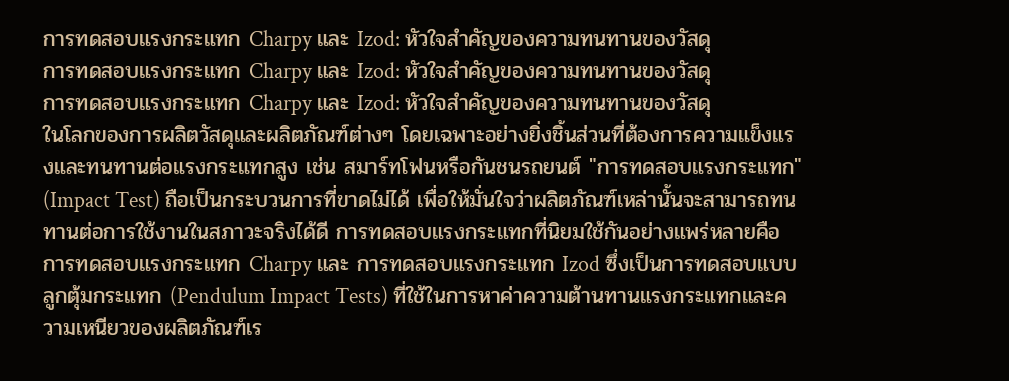การทดสอบแรงกระแทก Charpy และ Izod: หัวใจสำคัญของความทนทานของวัสดุ
การทดสอบแรงกระแทก Charpy และ Izod: หัวใจสำคัญของความทนทานของวัสดุ
การทดสอบแรงกระแทก Charpy และ Izod: หัวใจสำคัญของความทนทานของวัสดุ
ในโลกของการผลิตวัสดุและผลิตภัณฑ์ต่างๆ โดยเฉพาะอย่างยิ่งชิ้นส่วนที่ต้องการความแข็งแรงและทนทานต่อแรงกระแทกสูง เช่น สมาร์ทโฟนหรือกันชนรถยนต์ "การทดสอบแรงกระแทก" (Impact Test) ถือเป็นกระบวนการที่ขาดไม่ได้ เพื่อให้มั่นใจว่าผลิตภัณฑ์เหล่านั้นจะสามารถทนทานต่อการใช้งานในสภาวะจริงได้ดี การทดสอบแรงกระแทกที่นิยมใช้กันอย่างแพร่หลายคือ การทดสอบแรงกระแทก Charpy และ การทดสอบแรงกระแทก Izod ซึ่งเป็นการทดสอบแบบลูกตุ้มกระแทก (Pendulum Impact Tests) ที่ใช้ในการหาค่าความต้านทานแรงกระแทกและความเหนียวของผลิตภัณฑ์เร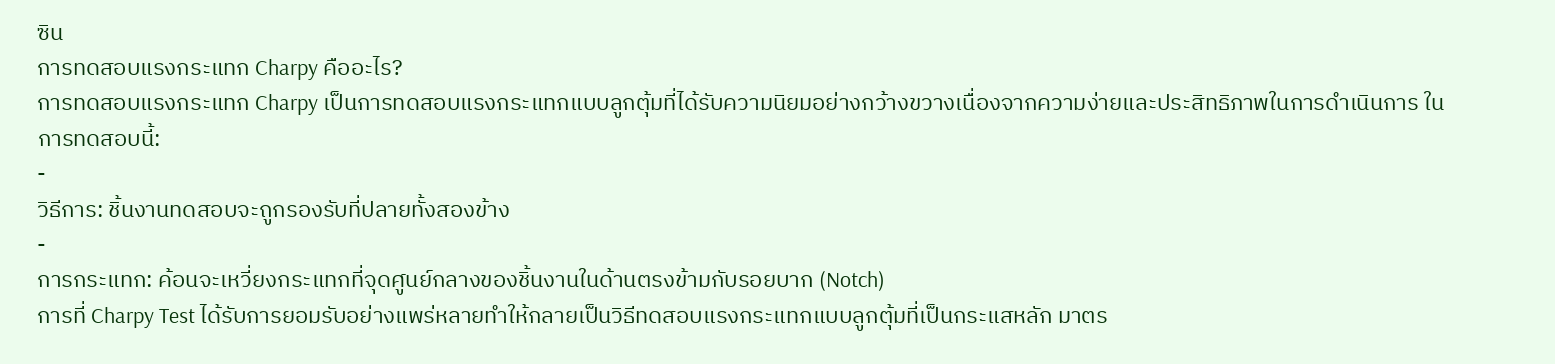ซิน
การทดสอบแรงกระแทก Charpy คืออะไร?
การทดสอบแรงกระแทก Charpy เป็นการทดสอบแรงกระแทกแบบลูกตุ้มที่ได้รับความนิยมอย่างกว้างขวางเนื่องจากความง่ายและประสิทธิภาพในการดำเนินการ ในการทดสอบนี้:
-
วิธีการ: ชิ้นงานทดสอบจะถูกรองรับที่ปลายทั้งสองข้าง
-
การกระแทก: ค้อนจะเหวี่ยงกระแทกที่จุดศูนย์กลางของชิ้นงานในด้านตรงข้ามกับรอยบาก (Notch)
การที่ Charpy Test ได้รับการยอมรับอย่างแพร่หลายทำให้กลายเป็นวิธีทดสอบแรงกระแทกแบบลูกตุ้มที่เป็นกระแสหลัก มาตร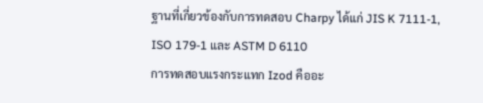ฐานที่เกี่ยวข้องกับการทดสอบ Charpy ได้แก่ JIS K 7111-1, ISO 179-1 และ ASTM D 6110
การทดสอบแรงกระแทก Izod คืออะ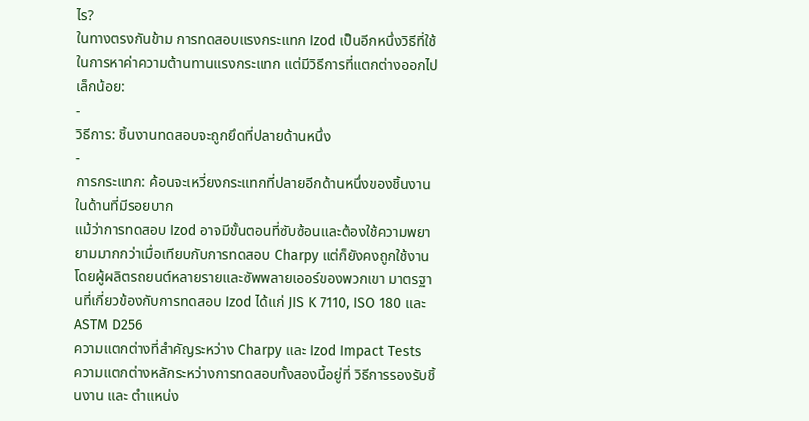ไร?
ในทางตรงกันข้าม การทดสอบแรงกระแทก Izod เป็นอีกหนึ่งวิธีที่ใช้ในการหาค่าความต้านทานแรงกระแทก แต่มีวิธีการที่แตกต่างออกไปเล็กน้อย:
-
วิธีการ: ชิ้นงานทดสอบจะถูกยึดที่ปลายด้านหนึ่ง
-
การกระแทก: ค้อนจะเหวี่ยงกระแทกที่ปลายอีกด้านหนึ่งของชิ้นงานในด้านที่มีรอยบาก
แม้ว่าการทดสอบ Izod อาจมีขั้นตอนที่ซับซ้อนและต้องใช้ความพยายามมากกว่าเมื่อเทียบกับการทดสอบ Charpy แต่ก็ยังคงถูกใช้งานโดยผู้ผลิตรถยนต์หลายรายและซัพพลายเออร์ของพวกเขา มาตรฐานที่เกี่ยวข้องกับการทดสอบ Izod ได้แก่ JIS K 7110, ISO 180 และ ASTM D256
ความแตกต่างที่สำคัญระหว่าง Charpy และ Izod Impact Tests
ความแตกต่างหลักระหว่างการทดสอบทั้งสองนี้อยู่ที่ วิธีการรองรับชิ้นงาน และ ตำแหน่ง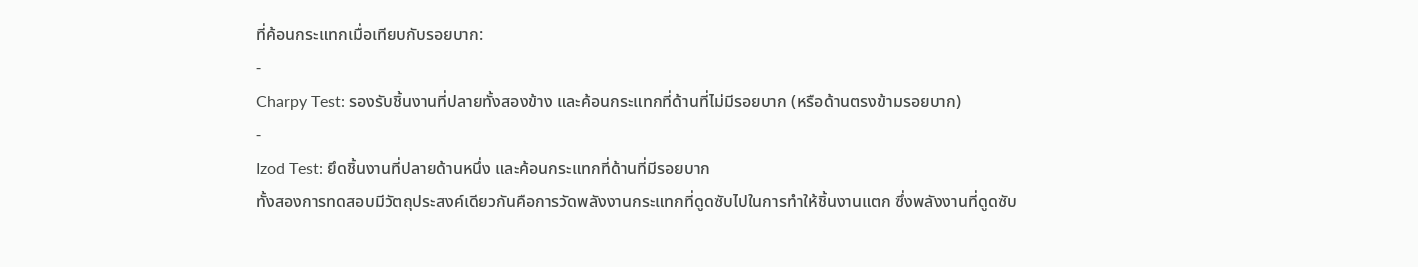ที่ค้อนกระแทกเมื่อเทียบกับรอยบาก:
-
Charpy Test: รองรับชิ้นงานที่ปลายทั้งสองข้าง และค้อนกระแทกที่ด้านที่ไม่มีรอยบาก (หรือด้านตรงข้ามรอยบาก)
-
Izod Test: ยึดชิ้นงานที่ปลายด้านหนึ่ง และค้อนกระแทกที่ด้านที่มีรอยบาก
ทั้งสองการทดสอบมีวัตถุประสงค์เดียวกันคือการวัดพลังงานกระแทกที่ดูดซับไปในการทำให้ชิ้นงานแตก ซึ่งพลังงานที่ดูดซับ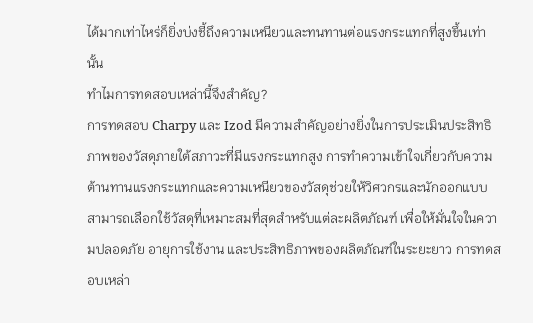ได้มากเท่าไหร่ก็ยิ่งบ่งชี้ถึงความเหนียวและทนทานต่อแรงกระแทกที่สูงขึ้นเท่านั้น
ทำไมการทดสอบเหล่านี้จึงสำคัญ?
การทดสอบ Charpy และ Izod มีความสำคัญอย่างยิ่งในการประเมินประสิทธิภาพของวัสดุภายใต้สภาวะที่มีแรงกระแทกสูง การทำความเข้าใจเกี่ยวกับความต้านทานแรงกระแทกและความเหนียวของวัสดุช่วยให้วิศวกรและนักออกแบบสามารถเลือกใช้วัสดุที่เหมาะสมที่สุดสำหรับแต่ละผลิตภัณฑ์ เพื่อให้มั่นใจในความปลอดภัย อายุการใช้งาน และประสิทธิภาพของผลิตภัณฑ์ในระยะยาว การทดสอบเหล่า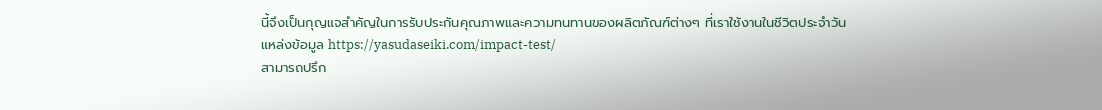นี้จึงเป็นกุญแจสำคัญในการรับประกันคุณภาพและความทนทานของผลิตภัณฑ์ต่างๆ ที่เราใช้งานในชีวิตประจำวัน
แหล่งข้อมูล https://yasudaseiki.com/impact-test/
สามารถปรึก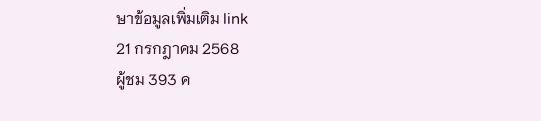ษาข้อมูลเพิ่มเติม link
21 กรกฎาคม 2568
ผู้ชม 393 ค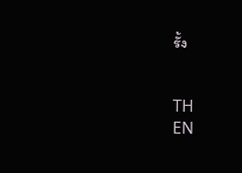รั้ง


TH
EN